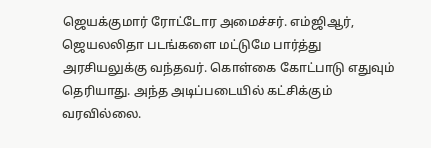ஜெயக்குமார் ரோட்டோர அமைச்சர். எம்ஜிஆர், ஜெயலலிதா படங்களை மட்டுமே பார்த்து அரசியலுக்கு வந்தவர். கொள்கை கோட்பாடு எதுவும் தெரியாது. அந்த அடிப்படையில் கட்சிக்கும் வரவில்லை.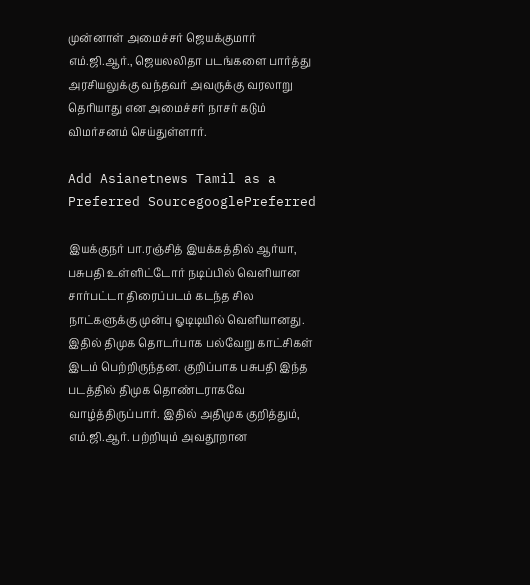முன்னாள் அமைச்சர் ஜெயக்குமார் எம்.ஜி.ஆர்., ஜெயலலிதா படங்களை பார்த்து அரசியலுக்கு வந்தவர் அவருக்கு வரலாறு தெரியாது என அமைச்சர் நாசர் கடும் விமர்சனம் செய்துள்ளார்.

Add Asianetnews Tamil as a Preferred SourcegooglePreferred

இயக்குநர் பா.ரஞ்சித் இயக்கத்தில் ஆர்யா, பசுபதி உள்ளிட்டோர் நடிப்பில் வெளியான சார்பட்டா திரைப்படம் கடந்த சில நாட்களுக்கு முன்பு ஓடிடியில் வெளியானது. இதில் திமுக தொடர்பாக பல்வேறு காட்சிகள் இடம் பெற்றிருந்தன. குறிப்பாக பசுபதி இந்த படத்தில் திமுக தொண்டராகவே வாழ்த்திருப்பார். இதில் அதிமுக குறித்தும், எம்.ஜி.ஆர். பற்றியும் அவதூறான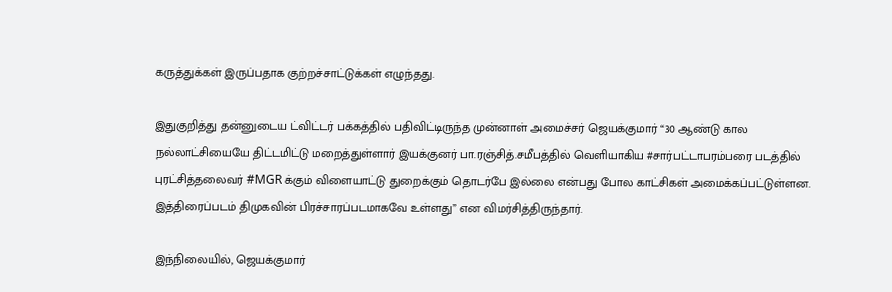கருத்துக்கள் இருப்பதாக குற்றச்சாட்டுக்கள் எழுந்தது.

இதுகுறித்து தன்னுடைய ட்விட்டர் பக்கத்தில் பதிவிட்டிருந்த முன்னாள் அமைச்சர் ஜெயக்குமார் “30 ஆண்டு கால நல்லாட்சியையே திட்டமிட்டு மறைத்துள்ளார் இயக்குனர் பா.ரஞ்சித்.சமீபத்தில் வெளியாகிய #சார்பட்டாபரம்பரை படத்தில் புரட்சித்தலைவர் #MGR க்கும் விளையாட்டு துறைக்கும் தொடர்பே இல்லை என்பது போல காட்சிகள் அமைக்கப்பட்டுள்ளன. இத்திரைப்படம் திமுகவின் பிரச்சாரப்படமாகவே உள்ளது” என விமர்சித்திருந்தார்.

இந்நிலையில், ஜெயக்குமார்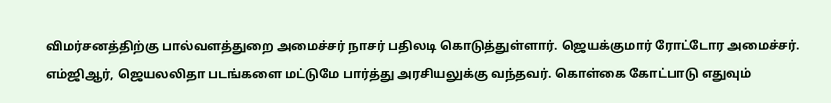விமர்சனத்திற்கு பால்வளத்துறை அமைச்சர் நாசர் பதிலடி கொடுத்துள்ளார். ஜெயக்குமார் ரோட்டோர அமைச்சர். எம்ஜிஆர், ஜெயலலிதா படங்களை மட்டுமே பார்த்து அரசியலுக்கு வந்தவர். கொள்கை கோட்பாடு எதுவும்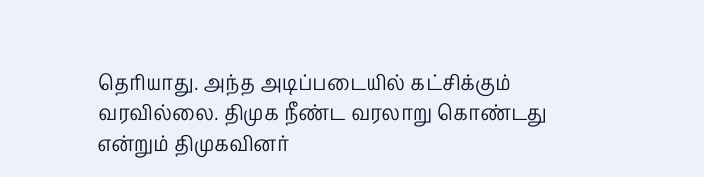தெரியாது. அந்த அடிப்படையில் கட்சிக்கும் வரவில்லை. திமுக நீண்ட வரலாறு கொண்டது என்றும் திமுகவினர்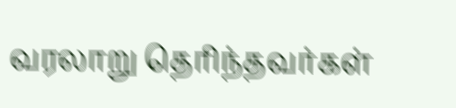வரலாறு தெரிந்தவர்கள்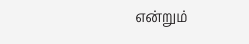என்றும்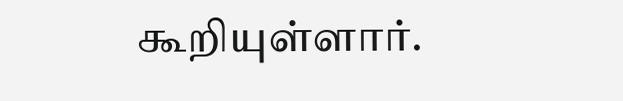கூறியுள்ளார்.